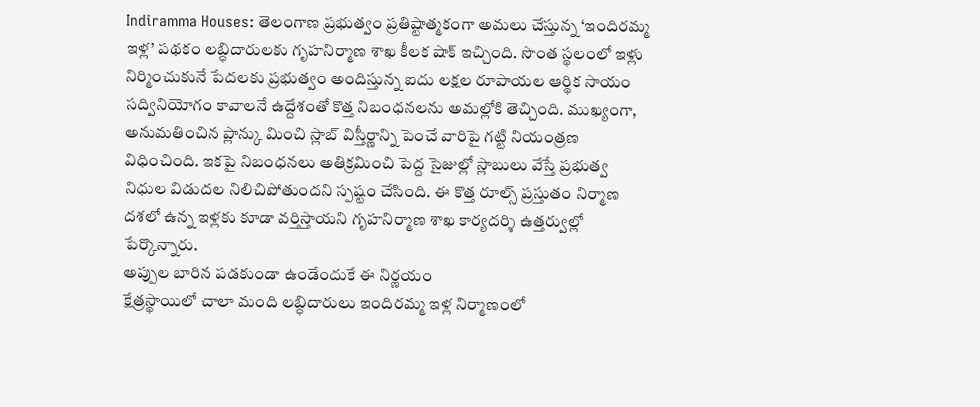Indiramma Houses: తెలంగాణ ప్రభుత్వం ప్రతిష్టాత్మకంగా అమలు చేస్తున్న ‘ఇందిరమ్మ ఇళ్ల’ పథకం లబ్ధిదారులకు గృహనిర్మాణ శాఖ కీలక షాక్ ఇచ్చింది. సొంత స్థలంలో ఇళ్లు నిర్మించుకునే పేదలకు ప్రభుత్వం అందిస్తున్న ఐదు లక్షల రూపాయల ఆర్థిక సాయం సద్వినియోగం కావాలనే ఉద్దేశంతో కొత్త నిబంధనలను అమల్లోకి తెచ్చింది. ముఖ్యంగా, అనుమతించిన ప్లాన్కు మించి స్లాబ్ విస్తీర్ణాన్ని పెంచే వారిపై గట్టి నియంత్రణ విధించింది. ఇకపై నిబంధనలు అతిక్రమించి పెద్ద సైజుల్లో స్లాబులు వేస్తే ప్రభుత్వ నిధుల విడుదల నిలిచిపోతుందని స్పష్టం చేసింది. ఈ కొత్త రూల్స్ ప్రస్తుతం నిర్మాణ దశలో ఉన్న ఇళ్లకు కూడా వర్తిస్తాయని గృహనిర్మాణ శాఖ కార్యదర్శి ఉత్తర్వుల్లో పేర్కొన్నారు.
అప్పుల బారిన పడకుండా ఉండేందుకే ఈ నిర్ణయం
క్షేత్రస్థాయిలో చాలా మంది లబ్ధిదారులు ఇందిరమ్మ ఇళ్ల నిర్మాణంలో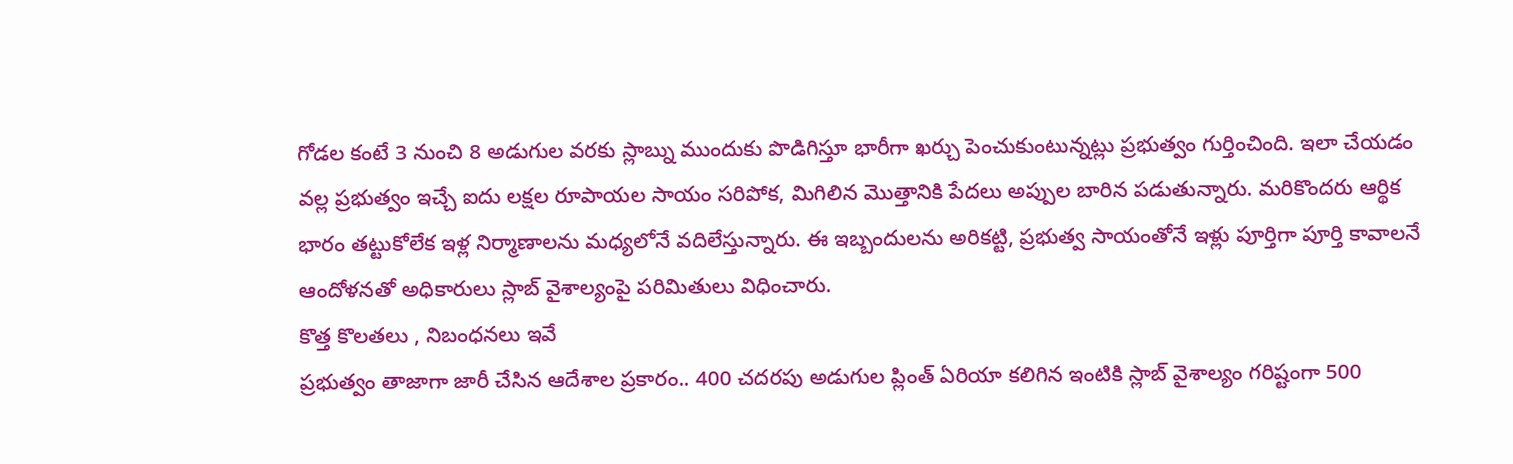గోడల కంటే 3 నుంచి 8 అడుగుల వరకు స్లాబ్ను ముందుకు పొడిగిస్తూ భారీగా ఖర్చు పెంచుకుంటున్నట్లు ప్రభుత్వం గుర్తించింది. ఇలా చేయడం వల్ల ప్రభుత్వం ఇచ్చే ఐదు లక్షల రూపాయల సాయం సరిపోక, మిగిలిన మొత్తానికి పేదలు అప్పుల బారిన పడుతున్నారు. మరికొందరు ఆర్థిక భారం తట్టుకోలేక ఇళ్ల నిర్మాణాలను మధ్యలోనే వదిలేస్తున్నారు. ఈ ఇబ్బందులను అరికట్టి, ప్రభుత్వ సాయంతోనే ఇళ్లు పూర్తిగా పూర్తి కావాలనే ఆందోళనతో అధికారులు స్లాబ్ వైశాల్యంపై పరిమితులు విధించారు.
కొత్త కొలతలు , నిబంధనలు ఇవే
ప్రభుత్వం తాజాగా జారీ చేసిన ఆదేశాల ప్రకారం.. 400 చదరపు అడుగుల ప్లింత్ ఏరియా కలిగిన ఇంటికి స్లాబ్ వైశాల్యం గరిష్టంగా 500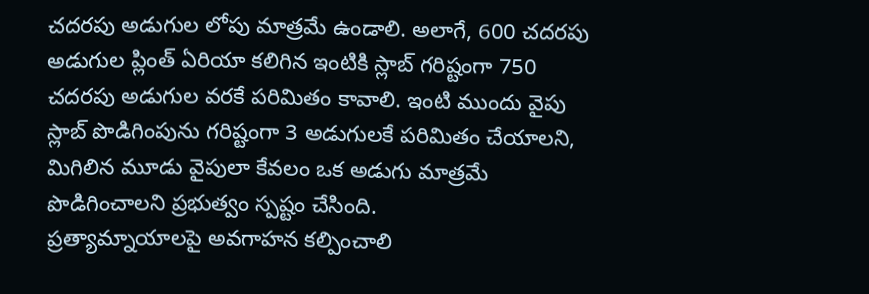చదరపు అడుగుల లోపు మాత్రమే ఉండాలి. అలాగే, 600 చదరపు అడుగుల ప్లింత్ ఏరియా కలిగిన ఇంటికి స్లాబ్ గరిష్టంగా 750 చదరపు అడుగుల వరకే పరిమితం కావాలి. ఇంటి ముందు వైపు స్లాబ్ పొడిగింపును గరిష్టంగా 3 అడుగులకే పరిమితం చేయాలని, మిగిలిన మూడు వైపులా కేవలం ఒక అడుగు మాత్రమే పొడిగించాలని ప్రభుత్వం స్పష్టం చేసింది.
ప్రత్యామ్నాయాలపై అవగాహన కల్పించాలి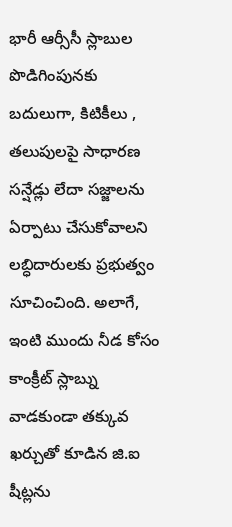భారీ ఆర్సీసీ స్లాబుల పొడిగింపునకు బదులుగా, కిటికీలు , తలుపులపై సాధారణ సన్షేడ్లు లేదా సజ్జాలను ఏర్పాటు చేసుకోవాలని లబ్ధిదారులకు ప్రభుత్వం సూచించింది. అలాగే, ఇంటి ముందు నీడ కోసం కాంక్రీట్ స్లాబ్ను వాడకుండా తక్కువ ఖర్చుతో కూడిన జి.ఐ షీట్లను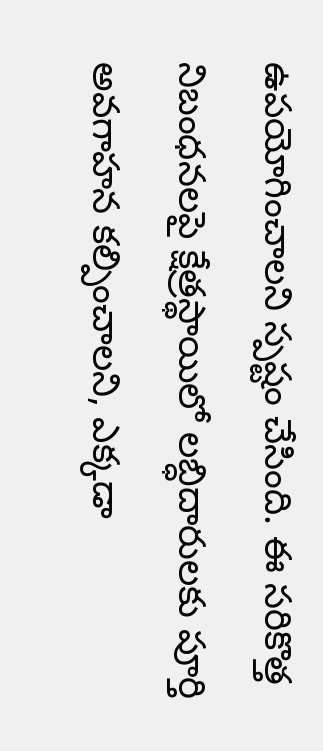ఉపయోగించాలని స్పష్టం చేసింది. ఈ సరికొత్త నిబంధనలపై క్షేత్రస్థాయిలో లబ్ధిదారులకు పూర్తి అవగాహన కల్పించాలని, ఎక్కడా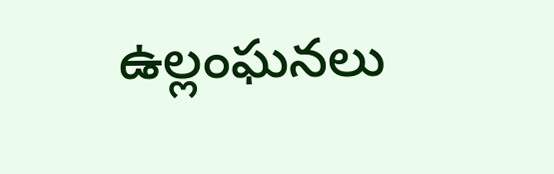ఉల్లంఘనలు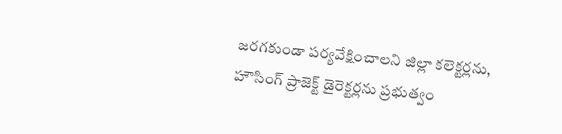జరగకుండా పర్యవేక్షించాలని జిల్లా కలెక్టర్లను, హౌసింగ్ ప్రాజెక్ట్ డైరెక్టర్లను ప్రభుత్వం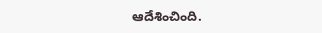ఆదేశించింది.